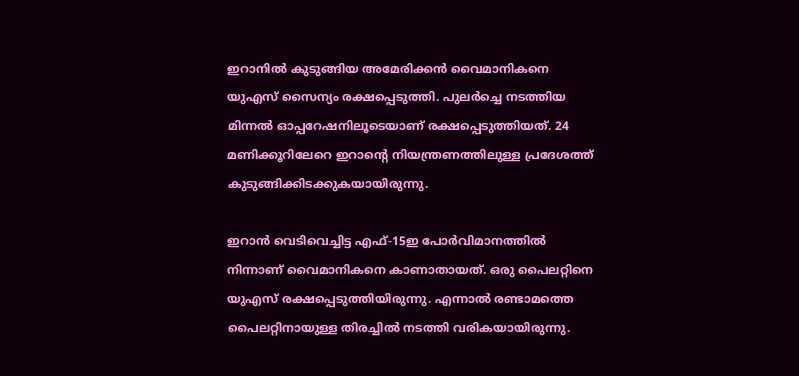ഇറാനിൽ കുടുങ്ങിയ അമേരിക്കൻ വൈമാനികനെ യുഎസ് സൈന്യം രക്ഷപ്പെടുത്തി. പുലർച്ചെ നടത്തിയ മിന്നൽ ഓപ്പറേഷനിലൂടെയാണ് രക്ഷപ്പെടുത്തിയത്. 24 മണിക്കൂറിലേറെ ഇറാന്റെ നിയന്ത്രണത്തിലുള്ള പ്രദേശത്ത് കുടുങ്ങിക്കിടക്കുകയായിരുന്നു.

ഇറാൻ വെടിവെച്ചിട്ട എഫ്-15ഇ പോർവിമാനത്തിൽ നിന്നാണ് വൈമാനികനെ കാണാതായത്. ഒരു പൈലറ്റിനെ യുഎസ് രക്ഷപ്പെടുത്തിയിരുന്നു. എന്നാൽ രണ്ടാമത്തെ പൈലറ്റിനായുള്ള തിരച്ചിൽ നടത്തി വരികയായിരുന്നു.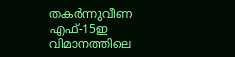തകർന്നുവീണ എഫ്-15ഇ വിമാനത്തിലെ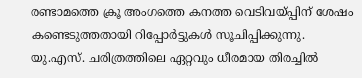രണ്ടാമത്തെ ക്രൂ അംഗത്തെ കനത്ത വെടിവയ്പ്പിന് ശേഷം കണ്ടെടുത്തതായി റിപ്പോർട്ടുകൾ സൂചിപ്പിക്കുന്നു. യു.എസ്. ചരിത്രത്തിലെ ഏറ്റവും ധീരമായ തിരച്ചിൽ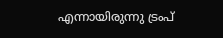എന്നായിരുന്നു ട്രംപ്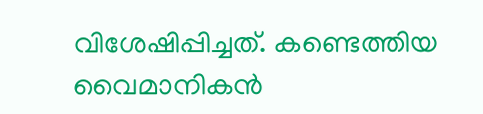വിശേഷിപ്പിച്ചത്. കണ്ടെത്തിയ വൈമാനികൻ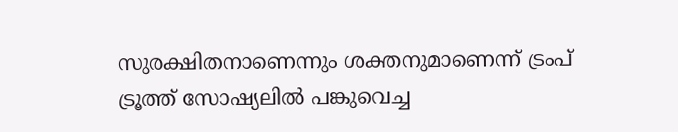സുരക്ഷിതനാണെന്നും ശക്തനുമാണെന്ന് ട്രംപ് ട്രൂത്ത് സോഷ്യലിൽ പങ്കുവെച്ച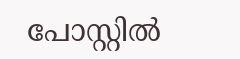പോസ്റ്റിൽ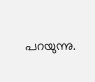പറയുന്നു.